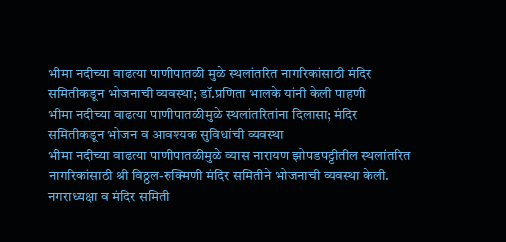भीमा नदीच्या वाढत्या पाणीपातळी मुळे स्थलांतरित नागरिकांसाठी मंदिर समितीकडून भोजनाची व्यवस्था; डॉ.प्रणिता भालके यांनी केली पाहणी
भीमा नदीच्या वाढत्या पाणीपातळीमुळे स्थलांतरितांना दिलासा; मंदिर समितीकडून भोजन व आवश्यक सुविधांची व्यवस्था
भीमा नदीच्या वाढत्या पाणीपातळीमुळे व्यास नारायण झोपडपट्टीतील स्थलांतरित नागरिकांसाठी श्री विठ्ठल-रुक्मिणी मंदिर समितीने भोजनाची व्यवस्था केली. नगराध्यक्षा व मंदिर समिती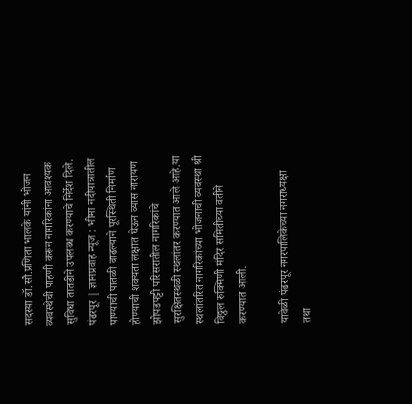सदस्या डॉ.सौ.प्रणिता भालके यांनी भोजन व्यवस्थेची पाहणी करून नागरिकांना आवश्यक सुविधा तातडीने उपलब्ध करण्याचे निर्देश दिले.
पंढरपूर | ज्ञानप्रवाह न्यूज : भीमा नदीपात्रातील पाण्याची पातळी वाढल्याने पूरस्थिती निर्माण होण्याची शक्यता लक्षात घेऊन व्यास नारायण झोपडपट्टी परिसरातील नागरिकांचे सुरक्षितस्थळी स्थलांतर करण्यात आले आहे.या स्थलांतरित नागरिकांच्या भोजनाची व्यवस्था श्री विठ्ठल रुक्मिणी मंदिर समितीच्या वतीने करण्यात आली.

यावेळी पंढरपूर नगरपालिकेच्या नगराध्यक्षा तथा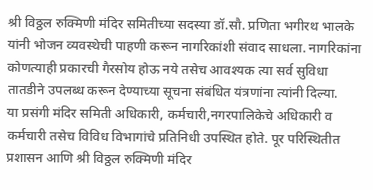श्री विठ्ठल रुक्मिणी मंदिर समितीच्या सदस्या डॉ.सौ. प्रणिता भगीरथ भालके यांनी भोजन व्यवस्थेची पाहणी करून नागरिकांशी संवाद साधला. नागरिकांना कोणत्याही प्रकारची गैरसोय होऊ नये तसेच आवश्यक त्या सर्व सुविधा तातडीने उपलब्ध करून देण्याच्या सूचना संबंधित यंत्रणांना त्यांनी दिल्या.
या प्रसंगी मंदिर समिती अधिकारी, कर्मचारी,नगरपालिकेचे अधिकारी व कर्मचारी तसेच विविध विभागांचे प्रतिनिधी उपस्थित होते. पूर परिस्थितीत प्रशासन आणि श्री विठ्ठल रुक्मिणी मंदिर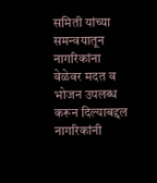समिती यांच्या समन्वयातून नागरिकांना वेळेवर मदत व भोजन उपलब्ध करून दिल्याबद्दल नागरिकांनी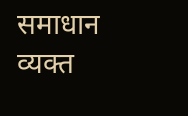समाधान व्यक्त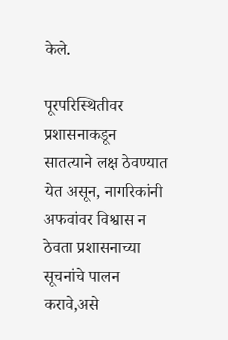केले.

पूरपरिस्थितीवर प्रशासनाकडून सातत्याने लक्ष ठेवण्यात येत असून, नागरिकांनी अफवांवर विश्वास न ठेवता प्रशासनाच्या सूचनांचे पालन करावे,असे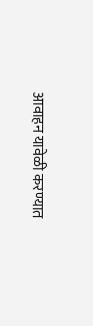आवाहन यावेळी करण्यात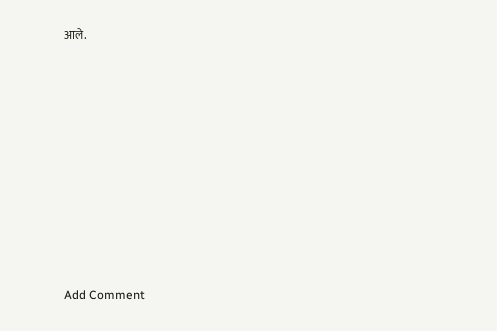आले.












Add Comment